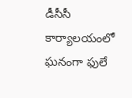డీసీసీ కార్యాలయంలో ఘనంగా ఫులే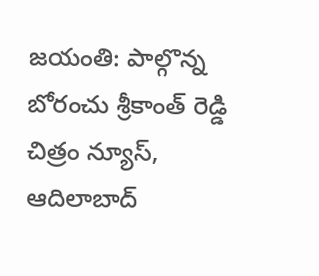జయంతి: పాల్గొన్న బోరంచు శ్రీకాంత్ రెడ్డి
చిత్రం న్యూస్, ఆదిలాబాద్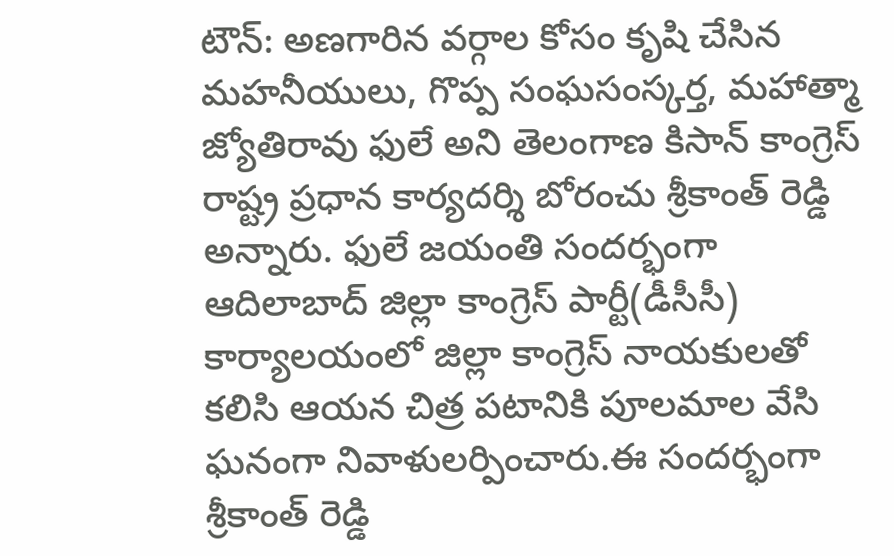టౌన్: అణగారిన వర్గాల కోసం కృషి చేసిన మహనీయులు, గొప్ప సంఘసంస్కర్త, మహాత్మా జ్యోతిరావు ఫులే అని తెలంగాణ కిసాన్ కాంగ్రెస్ రాష్ట్ర ప్రధాన కార్యదర్శి బోరంచు శ్రీకాంత్ రెడ్డి అన్నారు. ఫులే జయంతి సందర్భంగా ఆదిలాబాద్ జిల్లా కాంగ్రెస్ పార్టీ(డీసీసీ) కార్యాలయంలో జిల్లా కాంగ్రెస్ నాయకులతో కలిసి ఆయన చిత్ర పటానికి పూలమాల వేసి ఘనంగా నివాళులర్పించారు.ఈ సందర్భంగా శ్రీకాంత్ రెడ్డి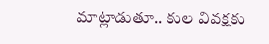మాట్లాడుతూ.. కుల వివక్షకు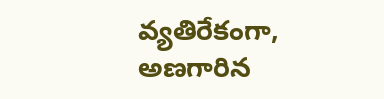వ్యతిరేకంగా, అణగారిన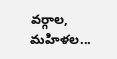వర్గాల, మహిళల...